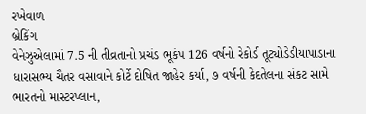રખેવાળ
બ્રેકિંગ
વેનેઝુએલામાં 7.5 ની તીવ્રતાનો પ્રચંડ ભૂકંપ 126 વર્ષનો રેકોર્ડ તૂટ્યોડેડીયાપાડાના ધારાસભ્ય ચૈતર વસાવાને કોર્ટે દોષિત જાહેર કર્યા, ૭ વર્ષની કેદતેલના સંકટ સામે ભારતનો માસ્ટરપ્લાન,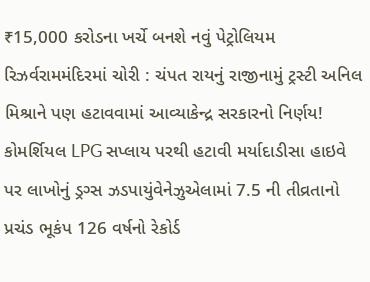₹15,000 કરોડના ખર્ચે બનશે નવું પેટ્રોલિયમ રિઝર્વરામમંદિરમાં ચોરી : ચંપત રાયનું રાજીનામું ટ્રસ્ટી અનિલ મિશ્રાને પણ હટાવવામાં આવ્યાકેન્દ્ર સરકારનો નિર્ણય! કોમર્શિયલ LPG સપ્લાય પરથી હટાવી મર્યાદાડીસા હાઇવે પર લાખોનું ડ્રગ્સ ઝડપાયુંવેનેઝુએલામાં 7.5 ની તીવ્રતાનો પ્રચંડ ભૂકંપ 126 વર્ષનો રેકોર્ડ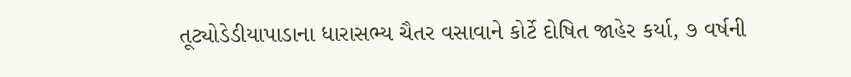તૂટ્યોડેડીયાપાડાના ધારાસભ્ય ચૈતર વસાવાને કોર્ટે દોષિત જાહેર કર્યા, ૭ વર્ષની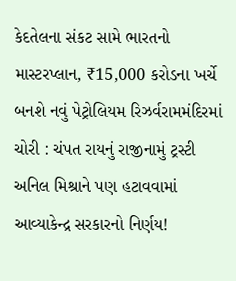કેદતેલના સંકટ સામે ભારતનો માસ્ટરપ્લાન, ₹15,000 કરોડના ખર્ચે બનશે નવું પેટ્રોલિયમ રિઝર્વરામમંદિરમાં ચોરી : ચંપત રાયનું રાજીનામું ટ્રસ્ટી અનિલ મિશ્રાને પણ હટાવવામાં આવ્યાકેન્દ્ર સરકારનો નિર્ણય!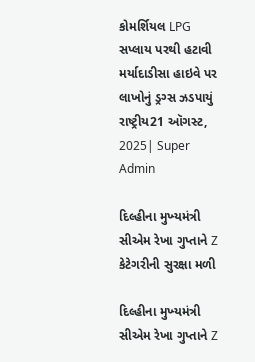કોમર્શિયલ LPG સપ્લાય પરથી હટાવી મર્યાદાડીસા હાઇવે પર લાખોનું ડ્રગ્સ ઝડપાયું
રાષ્ટ્રીય21 ઑગસ્ટ, 2025| Super Admin

દિલ્‍હીના મુખ્‍યમંત્રી સીએમ રેખા ગુપ્‍તાને Z કેટેગરીની સુરક્ષા મળી

દિલ્‍હીના મુખ્‍યમંત્રી સીએમ રેખા ગુપ્‍તાને Z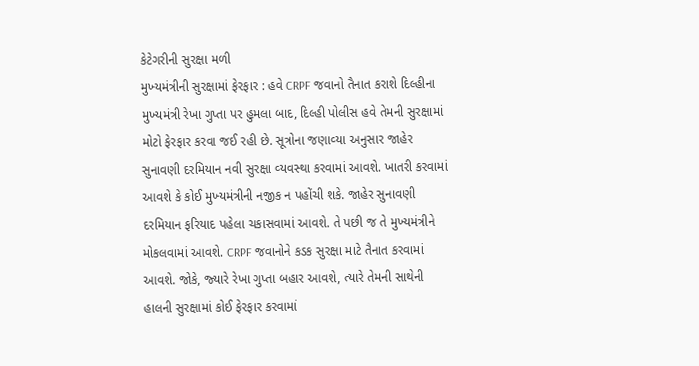કેટેગરીની સુરક્ષા મળી
મુખ્‍યમંત્રીની સુરક્ષામાં ફેરફાર : હવે CRPF જવાનો તૈનાત કરાશે દિલ્‍હીના મુખ્‍યમંત્રી રેખા ગુપ્તા પર હુમલા બાદ, દિલ્‍હી પોલીસ હવે તેમની સુરક્ષામાં મોટો ફેરફાર કરવા જઈ રહી છે. સૂત્રોના જણાવ્‍યા અનુસાર જાહેર સુનાવણી દરમિયાન નવી સુરક્ષા વ્‍યવસ્‍થા કરવામાં આવશે. ખાતરી કરવામાં આવશે કે કોઈ મુખ્‍યમંત્રીની નજીક ન પહોંચી શકે. જાહેર સુનાવણી દરમિયાન ફરિયાદ પહેલા ચકાસવામાં આવશે. તે પછી જ તે મુખ્‍યમંત્રીને મોકલવામાં આવશે. CRPF જવાનોને કડક સુરક્ષા માટે તૈનાત કરવામાં આવશે. જોકે, જ્‍યારે રેખા ગુપ્તા બહાર આવશે, ત્‍યારે તેમની સાથેની હાલની સુરક્ષામાં કોઈ ફેરફાર કરવામાં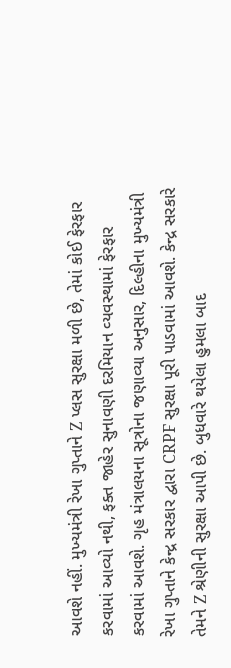આવશે નહીં. મુખ્‍યમંત્રી રેખા ગુપ્તાને Z પ્‍લસ સુરક્ષા મળી છે, તેમાં કોઈ ફેરફાર કરવામાં આવ્‍યો નથી, ફક્‍ત જાહેર સુનાવણી દરમિયાન વ્‍યવસ્‍થામાં ફેરફાર કરવામાં આવશે. ગૃહ મંત્રાલયના સૂત્રોના જણાવ્‍યા અનુસાર, દિલ્‍હીના મુખ્‍યમંત્રી રેખા ગુપ્તાને કેન્‍દ્ર સરકાર દ્વારા CRPF સુરક્ષા પૂરી પાડવામાં આવશે. કેન્‍દ્ર સરકારે તેમને Z શ્રેણીની સુરક્ષા આપી છે. બુધવારે થયેલા હુમલા બાદ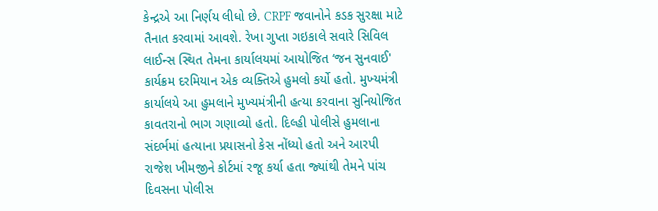કેન્‍દ્રએ આ નિર્ણય લીધો છે. CRPF જવાનોને કડક સુરક્ષા માટે તૈનાત કરવામાં આવશે. રેખા ગુપ્તા ગઇકાલે સવારે સિવિલ લાઈન્‍સ સ્‍થિત તેમના કાર્યાલયમાં આયોજિત ‘જન સુનવાઈ' કાર્યક્રમ દરમિયાન એક વ્‍યક્‍તિએ હુમલો કર્યો હતો. મુખ્‍યમંત્રી કાર્યાલયે આ હુમલાને મુખ્‍યમંત્રીની હત્‍યા કરવાના સુનિયોજિત કાવતરાનો ભાગ ગણાવ્‍યો હતો. દિલ્‍હી પોલીસે હુમલાના સંદર્ભમાં હત્‍યાના પ્રયાસનો કેસ નોંધ્‍યો હતો અને આરપી રાજેશ ખીમજીને કોર્ટમાં રજૂ કર્યા હતા જ્‍યાંથી તેમને પાંચ દિવસના પોલીસ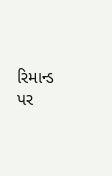રિમાન્‍ડ પર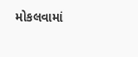મોકલવામાં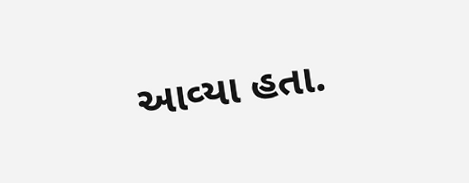આવ્‍યા હતા.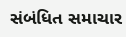સંબંધિત સમાચાર